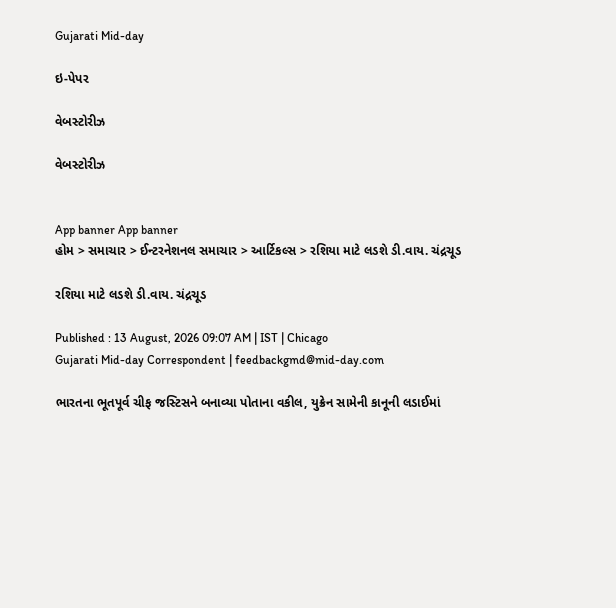Gujarati Mid-day

ઇ-પેપર

વેબસ્ટોરીઝ

વેબસ્ટોરીઝ


App banner App banner
હોમ > સમાચાર > ઈન્ટરનેશનલ સમાચાર > આર્ટિકલ્સ > રશિયા માટે લડશે ડી.વાય. ચંદ્રચૂડ

રશિયા માટે લડશે ડી.વાય. ચંદ્રચૂડ

Published : 13 August, 2026 09:07 AM | IST | Chicago
Gujarati Mid-day Correspondent | feedbackgmd@mid-day.com

ભારતના ભૂતપૂર્વ ચીફ જસ્ટિસને બનાવ્યા પોતાના વકીલ, યુક્રેન સામેની કાનૂની લડાઈમાં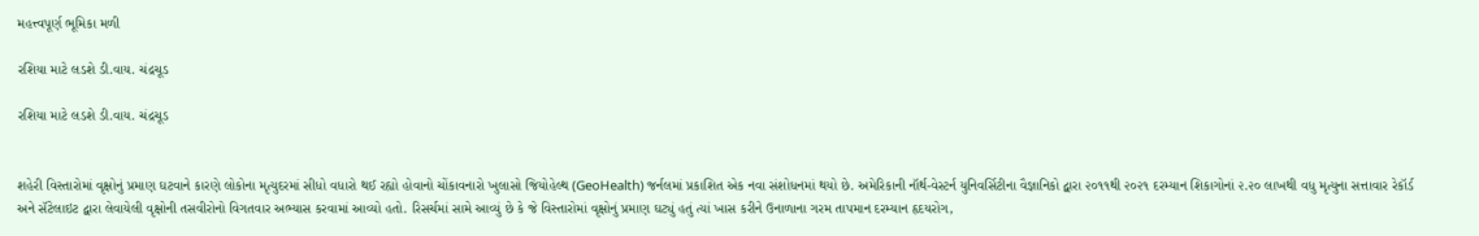મહત્ત્વપૂર્ણ ભૂમિકા મળી

રશિયા માટે લડશે ડી.વાય. ચંદ્રચૂડ

રશિયા માટે લડશે ડી.વાય. ચંદ્રચૂડ


શહેરી વિસ્તારોમાં વૃક્ષોનું પ્રમાણ ઘટવાને કારણે લોકોના મૃત્યુદરમાં સીધો વધારો થઈ રહ્યો હોવાનો ચોંકાવનારો ખુલાસો જિયોહેલ્થ (GeoHealth) જર્નલમાં પ્રકાશિત એક નવા સંશોધનમાં થયો છે. અમેરિકાની નૉર્થ-વેસ્ટર્ન યુનિવર્સિટીના વૈજ્ઞાનિકો દ્વારા ૨૦૧૧થી ૨૦૨૧ દરમ્યાન શિકાગોનાં ૨.૨૦ લાખથી વધુ મૃત્યુના સત્તાવાર રેકૉર્ડ અને સૅટેલાઇટ દ્વારા લેવાયેલી વૃક્ષોની તસવીરોનો વિગતવાર અભ્યાસ કરવામાં આવ્યો હતો. રિસર્ચમાં સામે આવ્યું છે કે જે વિસ્તારોમાં વૃક્ષોનું પ્રમાણ ઘટ્યું હતું ત્યાં ખાસ કરીને ઉનાળાના ગરમ તાપમાન દરમ્યાન હૃદયરોગ,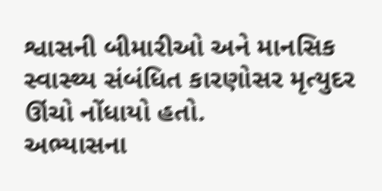શ્વાસની બીમારીઓ અને માનસિક સ્વાસ્થ્ય સંબંધિત કારણોસર મૃત્યુદર ઊંચો નોંધાયો હતો.
અભ્યાસના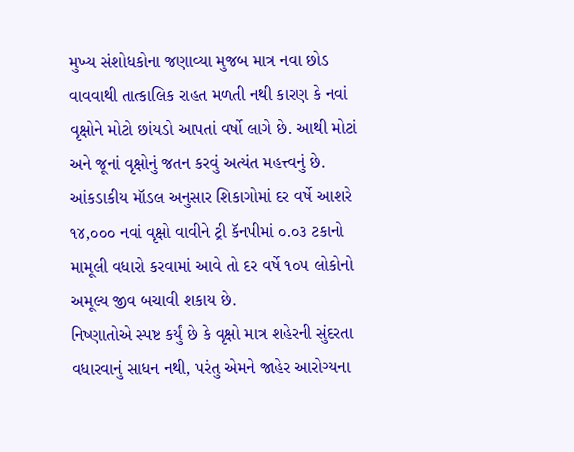મુખ્ય સંશોધકોના જણાવ્યા મુજબ માત્ર નવા છોડ વાવવાથી તાત્કાલિક રાહત મળતી નથી કારણ કે નવાં વૃક્ષોને મોટો છાંયડો આપતાં વર્ષો લાગે છે. આથી મોટાં અને જૂનાં વૃક્ષોનું જતન કરવું અત્યંત મહત્ત્વનું છે. આંકડાકીય મૉડલ અનુસાર શિકાગોમાં દર વર્ષે આશરે ૧૪,૦૦૦ નવાં વૃક્ષો વાવીને ટ્રી કૅનપીમાં ૦.૦૩ ટકાનો મામૂલી વધારો કરવામાં આવે તો દર વર્ષે ૧૦૫ લોકોનો અમૂલ્ય જીવ બચાવી શકાય છે.
નિષ્ણાતોએ સ્પષ્ટ કર્યું છે કે વૃક્ષો માત્ર શહેરની સુંદરતા વધારવાનું સાધન નથી, પરંતુ એમને જાહેર આરોગ્યના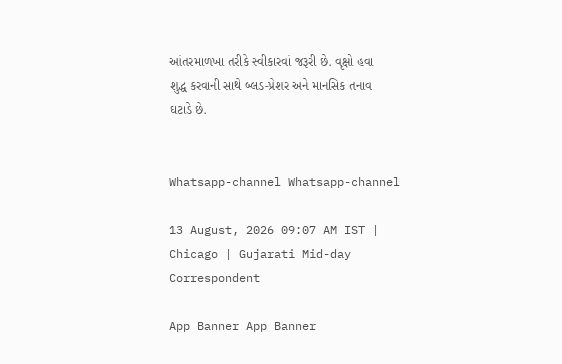આંતરમાળખા તરીકે સ્વીકારવાં જરૂરી છે. વૃક્ષો હવા શુદ્ધ કરવાની સાથે બ્લડ-પ્રેશર અને માનસિક તનાવ ઘટાડે છે.


Whatsapp-channel Whatsapp-channel

13 August, 2026 09:07 AM IST | Chicago | Gujarati Mid-day Correspondent

App Banner App Banner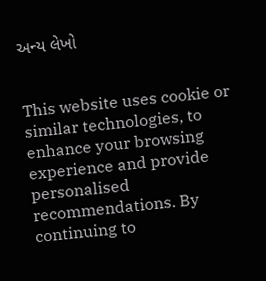અન્ય લેખો


This website uses cookie or similar technologies, to enhance your browsing experience and provide personalised recommendations. By continuing to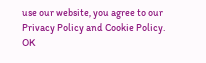use our website, you agree to our Privacy Policy and Cookie Policy. OK